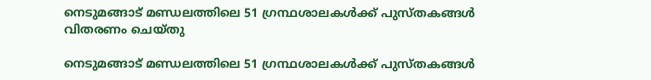നെടുമങ്ങാട് മണ്ഡലത്തിലെ 51 ഗ്രന്ഥശാലകൾക്ക് പുസ്തകങ്ങൾ വിതരണം ചെയ്തു

നെടുമങ്ങാട് മണ്ഡലത്തിലെ 51 ഗ്രന്ഥശാലകൾക്ക് പുസ്തകങ്ങൾ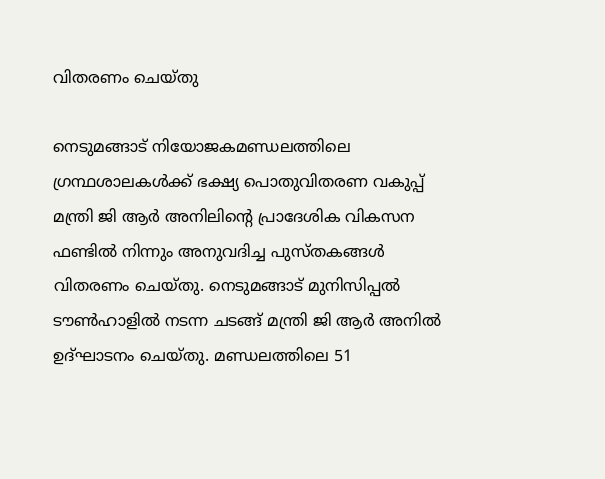വിതരണം ചെയ്തു

നെടുമങ്ങാട് നിയോജകമണ്ഡലത്തിലെ ഗ്രന്ഥശാലകൾക്ക് ഭക്ഷ്യ പൊതുവിതരണ വകുപ്പ് മന്ത്രി ജി ആർ അനിലിന്റെ പ്രാദേശിക വികസന ഫണ്ടിൽ നിന്നും അനുവദിച്ച പുസ്തകങ്ങൾ വിതരണം ചെയ്തു. നെടുമങ്ങാട് മുനിസിപ്പൽ ടൗൺഹാളിൽ നടന്ന ചടങ്ങ് മന്ത്രി ജി ആർ അനിൽ ഉദ്ഘാടനം ചെയ്തു. മണ്ഡലത്തിലെ 51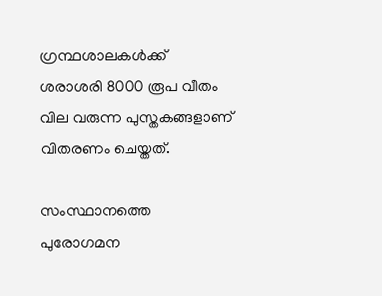ഗ്രന്ഥശാലകൾക്ക് ശരാശരി 8000 രൂപ വീതം വില വരുന്ന പുസ്തകങ്ങളാണ് വിതരണം ചെയ്തത്.

സംസ്ഥാനത്തെ പുരോഗമന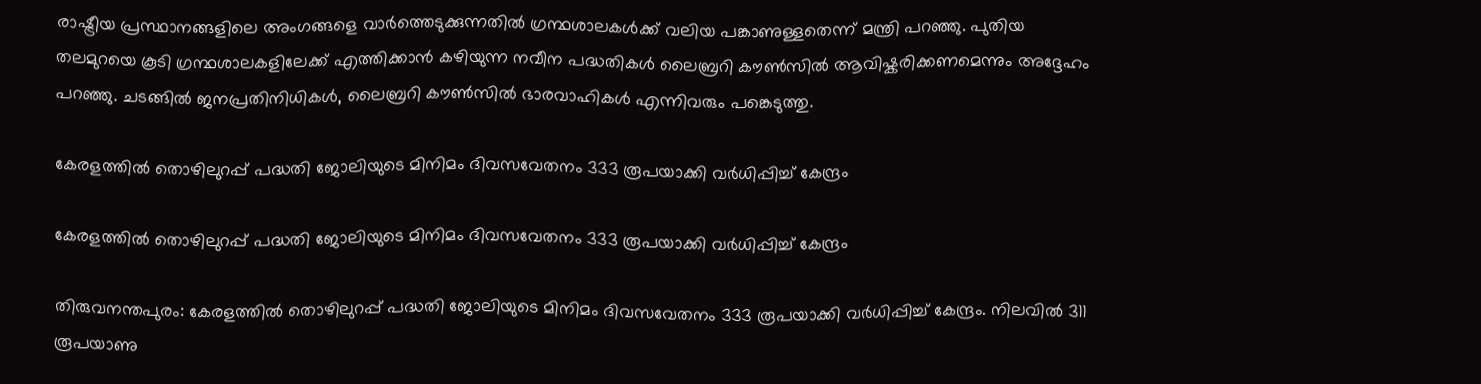രാഷ്ട്രീയ പ്രസ്ഥാനങ്ങളിലെ അംഗങ്ങളെ വാർത്തെടുക്കുന്നതിൽ ഗ്രന്ഥശാലകൾക്ക് വലിയ പങ്കാണുള്ളതെന്ന് മന്ത്രി പറഞ്ഞു. പുതിയ തലമുറയെ കൂടി ഗ്രന്ഥശാലകളിലേക്ക് എത്തിക്കാൻ കഴിയുന്ന നവീന പദ്ധതികൾ ലൈബ്രറി കൗൺസിൽ ആവിഷ്കരിക്കണമെന്നും അദ്ദേഹം പറഞ്ഞു. ചടങ്ങിൽ ജനപ്രതിനിധികൾ, ലൈബ്രറി കൗൺസിൽ ഭാരവാഹികൾ എന്നിവരും പങ്കെടുത്തു.

കേരളത്തില്‍ തൊഴിലുറപ്പ് പദ്ധതി ജോലിയുടെ മിനിമം ദിവസവേതനം 333 രൂപയാക്കി വര്‍ധിപ്പിച്ച് കേന്ദ്രം

കേരളത്തില്‍ തൊഴിലുറപ്പ് പദ്ധതി ജോലിയുടെ മിനിമം ദിവസവേതനം 333 രൂപയാക്കി വര്‍ധിപ്പിച്ച് കേന്ദ്രം

തിരുവനന്തപുരം: കേരളത്തില്‍ തൊഴിലുറപ്പ് പദ്ധതി ജോലിയുടെ മിനിമം ദിവസവേതനം 333 രൂപയാക്കി വര്‍ധിപ്പിച്ച് കേന്ദ്രം. നിലവില്‍ 311 രൂപയാണു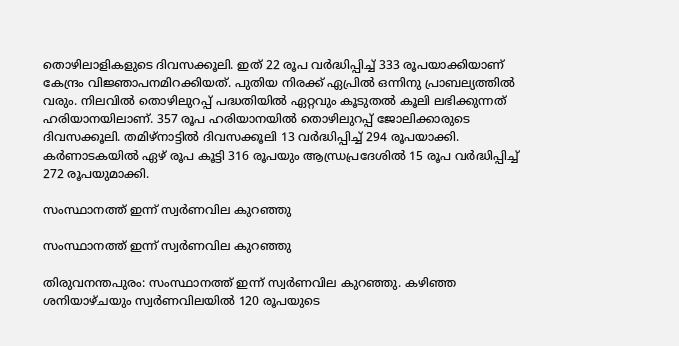തൊഴിലാളികളുടെ ദിവസക്കൂലി. ഇത് 22 രൂപ വര്‍ദ്ധിപ്പിച്ച് 333 രൂപയാക്കിയാണ് കേന്ദ്രം വിജ്ഞാപനമിറക്കിയത്. പുതിയ നിരക്ക് ഏപ്രില്‍ ഒന്നിനു പ്രാബല്യത്തില്‍ വരും. നിലവില്‍ തൊഴിലുറപ്പ് പദ്ധതിയില്‍ ഏറ്റവും കൂടുതല്‍ കൂലി ലഭിക്കുന്നത് ഹരിയാനയിലാണ്. 357 രൂപ ഹരിയാനയില്‍ തൊഴിലുറപ്പ് ജോലിക്കാരുടെ ദിവസക്കൂലി. തമിഴ്‌നാട്ടില്‍ ദിവസക്കൂലി 13 വര്‍ദ്ധിപ്പിച്ച് 294 രൂപയാക്കി. കര്‍ണാടകയില്‍ ഏഴ് രൂപ കൂട്ടി 316 രൂപയും ആന്ധ്രപ്രദേശില്‍ 15 രൂപ വര്‍ദ്ധിപ്പിച്ച് 272 രൂപയുമാക്കി.

സംസ്ഥാനത്ത് ഇന്ന് സ്വർണവില കുറഞ്ഞു

സംസ്ഥാനത്ത് ഇന്ന് സ്വർണവില കുറഞ്ഞു

തിരുവനന്തപുരം: സംസ്ഥാനത്ത് ഇന്ന് സ്വർണവില കുറഞ്ഞു. കഴിഞ്ഞ ശനിയാഴ്ചയും സ്വർണവിലയിൽ 120 രൂപയുടെ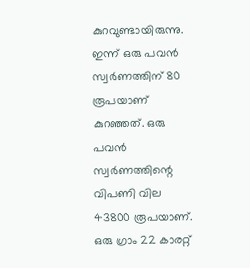കുറവുണ്ടായിരുന്നു. ഇന്ന് ഒരു പവൻ സ്വർണത്തിന് 80 രൂപയാണ് കുറഞ്ഞത്. ഒരു പവൻ സ്വർണത്തിന്റെ വിപണി വില 43800 രൂപയാണ്.
ഒരു ഗ്രാം 22 കാരറ്റ്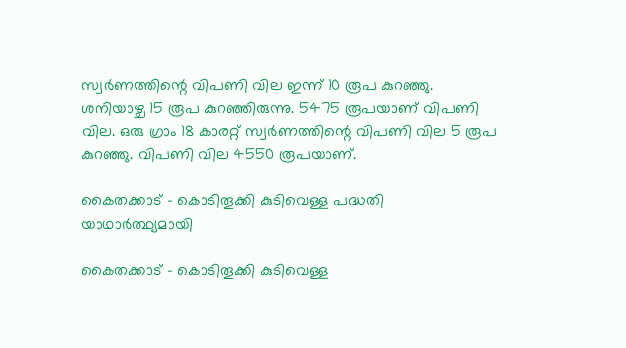സ്വർണത്തിന്റെ വിപണി വില ഇന്ന് 10 രൂപ കുറഞ്ഞു. ശനിയാഴ്ച 15 രൂപ കുറഞ്ഞിരുന്നു. 5475 രൂപയാണ് വിപണി വില. ഒരു ഗ്രാം 18 കാരറ്റ് സ്വർണത്തിന്റെ വിപണി വില 5 രൂപ കുറഞ്ഞു. വിപണി വില 4550 രൂപയാണ്.

കൈതക്കാട് – കൊടിതൂക്കി കുടിവെള്ള പദ്ധതി യാഥാർത്ഥ്യമായി

കൈതക്കാട് – കൊടിതൂക്കി കുടിവെള്ള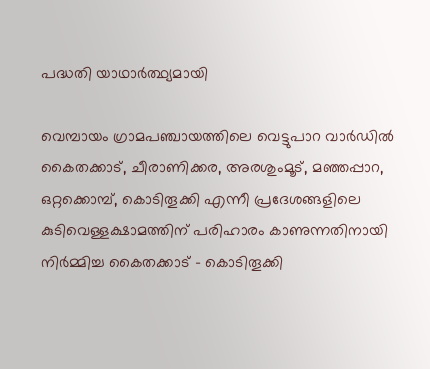പദ്ധതി യാഥാർത്ഥ്യമായി

വെമ്പായം ഗ്രാമപഞ്ചായത്തിലെ വെട്ടുപാറ വാർഡിൽ കൈതക്കാട്, ചീരാണിക്കര, അരശുംമൂട്, മഞ്ഞപ്പാറ, ഒറ്റക്കൊമ്പ്, കൊടിതൂക്കി എന്നീ പ്രദേശങ്ങളിലെ കുടിവെള്ളക്ഷാമത്തിന് പരിഹാരം കാണുന്നതിനായി നിർമ്മിച്ച കൈതക്കാട് – കൊടിതൂക്കി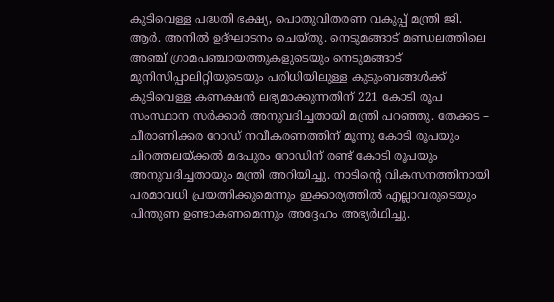കുടിവെള്ള പദ്ധതി ഭക്ഷ്യ, പൊതുവിതരണ വകുപ്പ് മന്ത്രി ജി. ആർ. അനിൽ ഉദ്ഘാടനം ചെയ്തു. നെടുമങ്ങാട് മണ്ഡലത്തിലെ അഞ്ച് ഗ്രാമപഞ്ചായത്തുകളുടെയും നെടുമങ്ങാട് മുനിസിപ്പാലിറ്റിയുടെയും പരിധിയിലുള്ള കുടുംബങ്ങൾക്ക് കുടിവെള്ള കണക്ഷൻ ലഭ്യമാക്കുന്നതിന് 221 കോടി രൂപ സംസ്ഥാന സർക്കാർ അനുവദിച്ചതായി മന്ത്രി പറഞ്ഞു. തേക്കട – ചീരാണിക്കര റോഡ് നവീകരണത്തിന് മൂന്നു കോടി രൂപയും ചിറത്തലയ്ക്കൽ മദപുരം റോഡിന് രണ്ട് കോടി രൂപയും അനുവദിച്ചതായും മന്ത്രി അറിയിച്ചു. നാടിന്റെ വികസനത്തിനായി പരമാവധി പ്രയത്നിക്കുമെന്നും ഇക്കാര്യത്തിൽ എല്ലാവരുടെയും പിന്തുണ ഉണ്ടാകണമെന്നും അദ്ദേഹം അഭ്യർഥിച്ചു.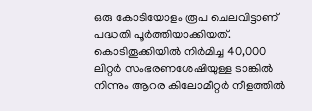ഒരു കോടിയോളം രൂപ ചെലവിട്ടാണ് പദ്ധതി പൂർത്തിയാക്കിയത്. കൊടിതൂക്കിയിൽ നിർമിച്ച 40,000 ലിറ്റർ സംഭരണശേഷിയുള്ള ടാങ്കിൽ നിന്നും ആറര കിലോമീറ്റർ നീളത്തിൽ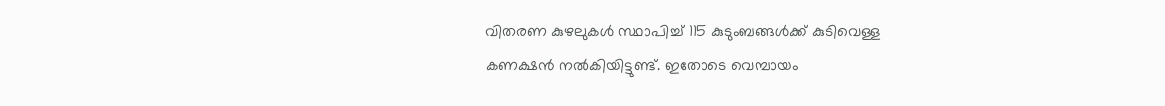വിതരണ കുഴലുകൾ സ്ഥാപിച്ച് 115 കുടുംബങ്ങൾക്ക് കുടിവെള്ള കണക്ഷൻ നൽകിയിട്ടുണ്ട്. ഇതോടെ വെമ്പായം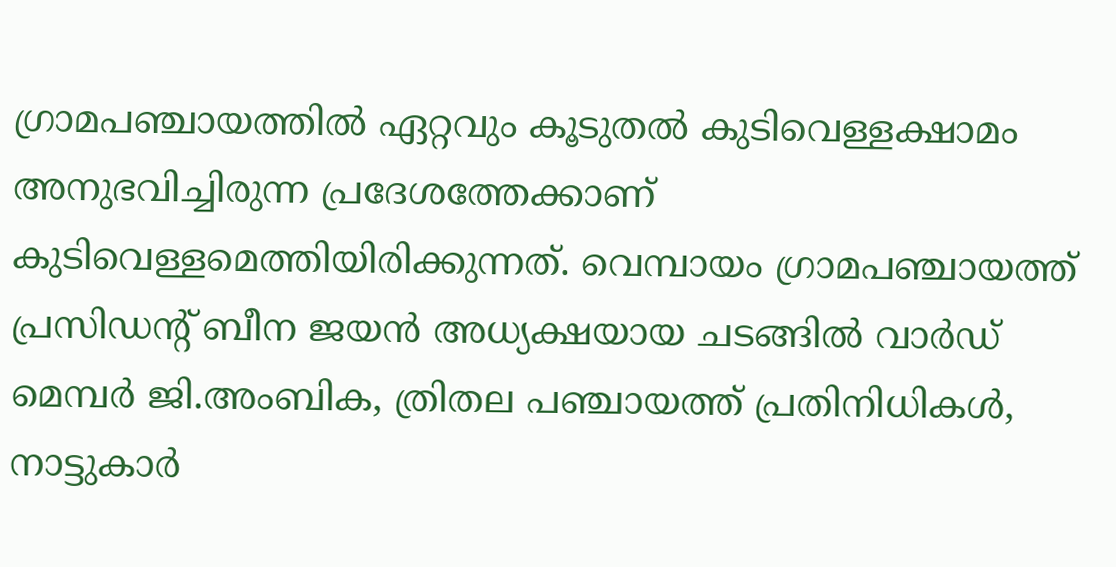ഗ്രാമപഞ്ചായത്തിൽ ഏറ്റവും കൂടുതൽ കുടിവെള്ളക്ഷാമം അനുഭവിച്ചിരുന്ന പ്രദേശത്തേക്കാണ് കുടിവെള്ളമെത്തിയിരിക്കുന്നത്. വെമ്പായം ഗ്രാമപഞ്ചായത്ത് പ്രസിഡന്റ് ബീന ജയൻ അധ്യക്ഷയായ ചടങ്ങിൽ വാർഡ് മെമ്പർ ജി.അംബിക, ത്രിതല പഞ്ചായത്ത് പ്രതിനിധികൾ, നാട്ടുകാർ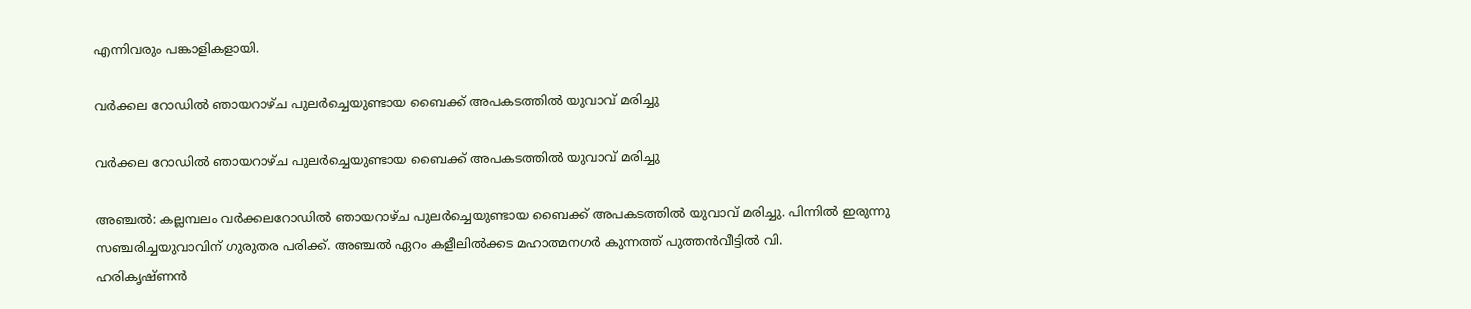എന്നിവരും പങ്കാളികളായി.

വർക്കല റോഡിൽ ഞായറാഴ്ച പുലർച്ചെയുണ്ടായ ബൈക്ക് അപകടത്തിൽ യുവാവ് മരിച്ചു

വർക്കല റോഡിൽ ഞായറാഴ്ച പുലർച്ചെയുണ്ടായ ബൈക്ക് അപകടത്തിൽ യുവാവ് മരിച്ചു

അഞ്ചൽ: കല്ലമ്പലം വർക്കലറോഡിൽ ഞായറാഴ്ച പുലർച്ചെയുണ്ടായ ബൈക്ക് അപകടത്തിൽ യുവാവ് മരിച്ചു. പിന്നിൽ ഇരുന്നു സഞ്ചരിച്ചയുവാവിന് ഗുരുതര പരിക്ക്. അഞ്ചൽ ഏറം കളീലിൽക്കട മഹാത്മനഗർ കുന്നത്ത് പുത്തൻവീട്ടിൽ വി.
ഹരികൃഷ്ണൻ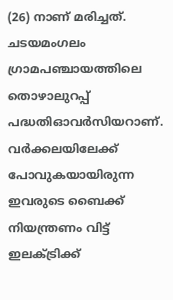(26) നാണ് മരിച്ചത്. ചടയമംഗലം ഗ്രാമപഞ്ചായത്തിലെ തൊഴാലുറപ്പ് പദ്ധതിഓവർസിയറാണ്. വർക്കലയിലേക്ക് പോവുകയായിരുന്ന ഇവരുടെ ബൈക്ക് നിയന്ത്രണം വിട്ട് ഇലക്ട്രിക്ക്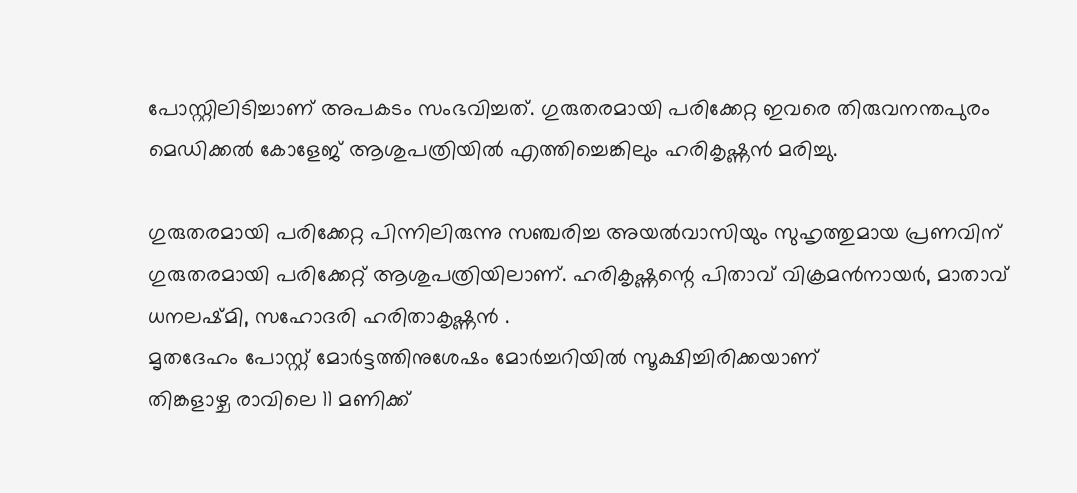പോസ്റ്റിലിടിച്ചാണ് അപകടം സംഭവിച്ചത്. ഗുരുതരമായി പരിക്കേറ്റ ഇവരെ തിരുവനന്തപുരം മെഡിക്കൽ കോളേജ് ആശുപത്രിയിൽ എത്തിച്ചെങ്കിലും ഹരികൃഷ്ണൻ മരിച്ചു.

ഗുരുതരമായി പരിക്കേറ്റ പിന്നിലിരുന്നു സഞ്ചരിച്ച അയൽവാസിയും സുഹൃത്തുമായ പ്രണവിന് ഗുരുതരമായി പരിക്കേറ്റ് ആശുപത്രിയിലാണ്. ഹരികൃഷ്ണന്റെ പിതാവ് വിക്രമൻനായർ, മാതാവ് ധനലഷ്മി, സഹോദരി ഹരിതാകൃഷ്ണൻ .
മൃതദേഹം പോസ്റ്റ് മോർട്ടത്തിനുശേഷം മോർച്ചറിയിൽ സൂക്ഷിച്ചിരിക്കയാണ്
തിങ്കളാഴ്ച രാവിലെ 11 മണിക്ക്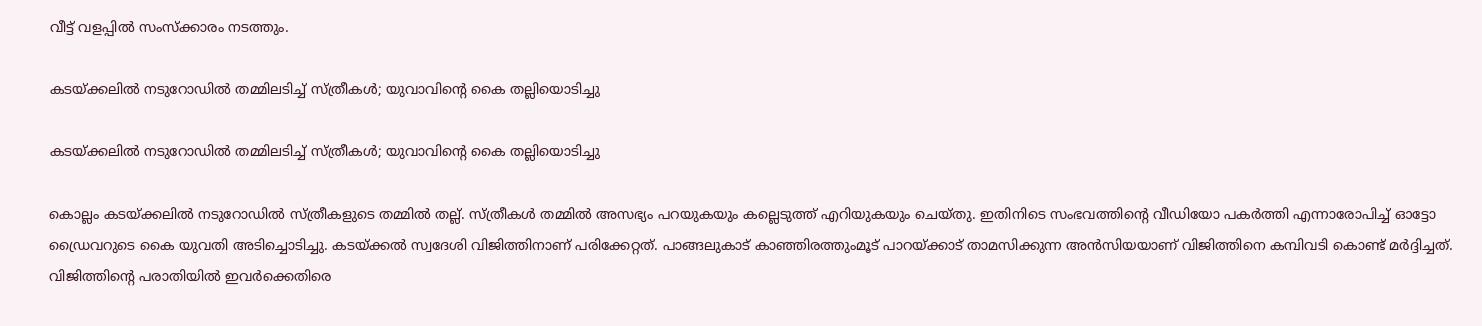വീട്ട് വളപ്പിൽ സംസ്ക്കാരം നടത്തും.

കടയ്ക്കലിൽ നടുറോഡില്‍ തമ്മിലടിച്ച് സ്ത്രീകള്‍; യുവാവിന്റെ കൈ തല്ലിയൊടിച്ചു

കടയ്ക്കലിൽ നടുറോഡില്‍ തമ്മിലടിച്ച് സ്ത്രീകള്‍; യുവാവിന്റെ കൈ തല്ലിയൊടിച്ചു

കൊല്ലം കടയ്ക്കലിൽ നടുറോഡില്‍ സ്ത്രീകളുടെ തമ്മില്‍ തല്ല്. സ്ത്രീകള്‍ തമ്മില്‍ അസഭ്യം പറയുകയും കല്ലെടുത്ത് എറിയുകയും ചെയ്തു. ഇതിനിടെ സംഭവത്തിന്റെ വീഡിയോ പകര്‍ത്തി എന്നാരോപിച്ച് ഓട്ടോ ഡ്രൈവറുടെ കൈ യുവതി അടിച്ചൊടിച്ചു. കടയ്ക്കല്‍ സ്വദേശി വിജിത്തിനാണ് പരിക്കേറ്റത്. പാങ്ങലുകാട് കാഞ്ഞിരത്തുംമൂട് പാറയ്ക്കാട് താമസിക്കുന്ന അന്‍സിയയാണ് വിജിത്തിനെ കമ്പിവടി കൊണ്ട് മര്‍ദ്ദിച്ചത്. വിജിത്തിന്റെ പരാതിയില്‍ ഇവര്‍ക്കെതിരെ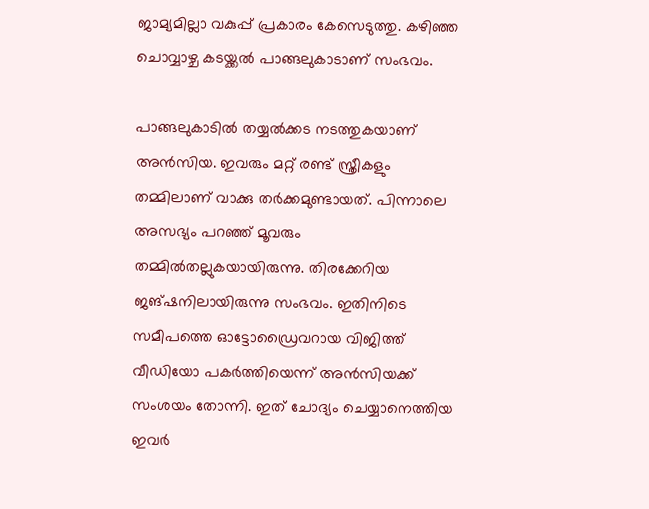ജാമ്യമില്ലാ വകുപ്പ് പ്രകാരം കേസെടുത്തു. കഴിഞ്ഞ ചൊവ്വാഴ്ച കടയ്ക്കല്‍ പാങ്ങലുകാടാണ് സംഭവം.

പാങ്ങലുകാടില്‍ തയ്യല്‍ക്കട നടത്തുകയാണ് അന്‍സിയ. ഇവരും മറ്റ് രണ്ട് സ്ത്രീകളും തമ്മിലാണ് വാക്കു തര്‍ക്കമുണ്ടായത്. പിന്നാലെ അസഭ്യം പറഞ്ഞ് മൂവരും തമ്മില്‍തല്ലുകയായിരുന്നു. തിരക്കേറിയ ജങ്ഷനിലായിരുന്നു സംഭവം. ഇതിനിടെ സമീപത്തെ ഓട്ടോഡ്രൈവറായ വിജിത്ത് വീഡിയോ പകര്‍ത്തിയെന്ന് അന്‍സിയക്ക് സംശയം തോന്നി. ഇത് ചോദ്യം ചെയ്യാനെത്തിയ ഇവര്‍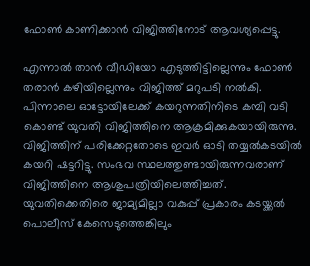ഫോണ്‍ കാണിക്കാന്‍ വിജിത്തിനോട് ആവശ്യപ്പെട്ടു.

എന്നാല്‍ താന്‍ വീഡിയോ എടുത്തിട്ടില്ലെന്നും ഫോണ്‍ തരാന്‍ കഴിയില്ലെന്നും വിജിത്ത് മറുപടി നല്‍കി. പിന്നാലെ ഓട്ടോയിലേക്ക് കയറുന്നതിനിടെ കമ്പി വടി കൊണ്ട് യുവതി വിജിത്തിനെ ആക്രമിക്കുകയായിരുന്നു. വിജിത്തിന് പരിക്കേറ്റതോടെ ഇവര്‍ ഓടി തയ്യല്‍കടയില്‍ കയറി ഷട്ടറിട്ടു. സംഭവ സ്ഥലത്തുണ്ടായിരുന്നവരാണ് വിജിത്തിനെ ആശുപത്രിയിലെത്തിച്ചത്. യുവതിക്കെതിരെ ജാമ്യമില്ലാ വകുപ്പ് പ്രകാരം കടയ്ക്കല്‍ പൊലീസ് കേസെടുത്തെങ്കിലും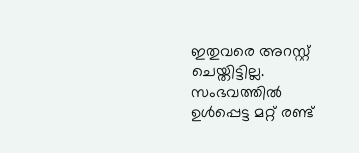ഇതുവരെ അറസ്റ്റ് ചെയ്തിട്ടില്ല. സംഭവത്തില്‍ ഉള്‍പ്പെട്ട മറ്റ് രണ്ട്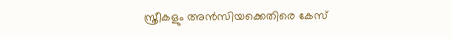സ്ത്രീകളും അന്‍സിയക്കെതിരെ കേസ്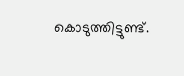കൊടുത്തിട്ടുണ്ട്.